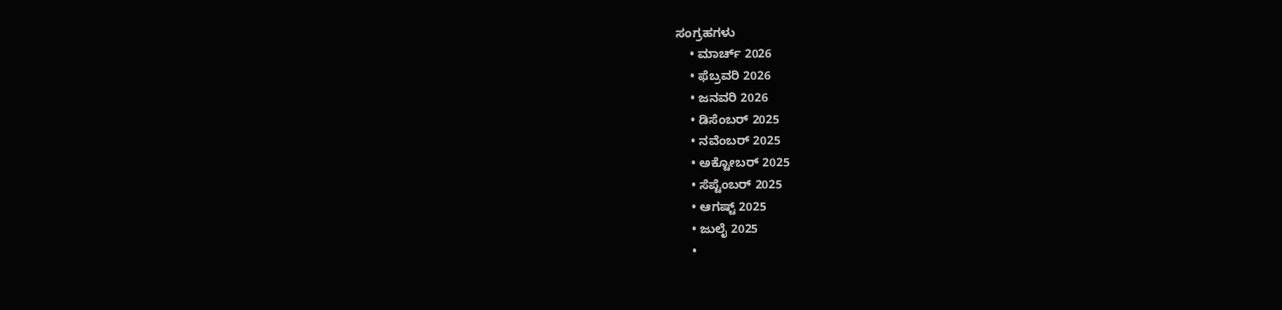ಸಂಗ್ರಹಗಳು
    • ಮಾರ್ಚ್ 2026
    • ಫೆಬ್ರವರಿ 2026
    • ಜನವರಿ 2026
    • ಡಿಸೆಂಬರ್ 2025
    • ನವೆಂಬರ್ 2025
    • ಅಕ್ಟೋಬರ್ 2025
    • ಸೆಪ್ಟೆಂಬರ್ 2025
    • ಆಗಷ್ಟ್ 2025
    • ಜುಲೈ 2025
    •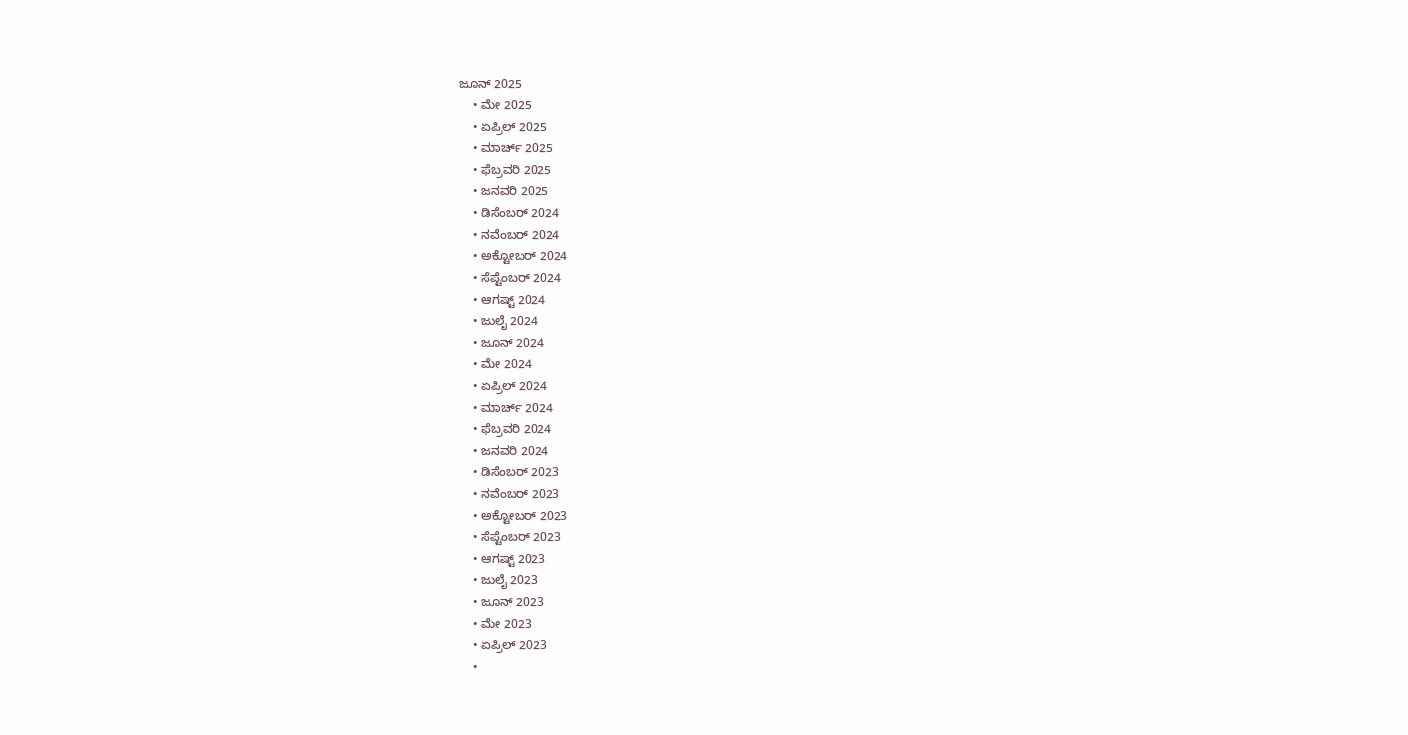ಜೂನ್ 2025
    • ಮೇ 2025
    • ಏಪ್ರಿಲ್ 2025
    • ಮಾರ್ಚ್ 2025
    • ಫೆಬ್ರವರಿ 2025
    • ಜನವರಿ 2025
    • ಡಿಸೆಂಬರ್ 2024
    • ನವೆಂಬರ್ 2024
    • ಅಕ್ಟೋಬರ್ 2024
    • ಸೆಪ್ಟೆಂಬರ್ 2024
    • ಆಗಷ್ಟ್ 2024
    • ಜುಲೈ 2024
    • ಜೂನ್ 2024
    • ಮೇ 2024
    • ಏಪ್ರಿಲ್ 2024
    • ಮಾರ್ಚ್ 2024
    • ಫೆಬ್ರವರಿ 2024
    • ಜನವರಿ 2024
    • ಡಿಸೆಂಬರ್ 2023
    • ನವೆಂಬರ್ 2023
    • ಅಕ್ಟೋಬರ್ 2023
    • ಸೆಪ್ಟೆಂಬರ್ 2023
    • ಆಗಷ್ಟ್ 2023
    • ಜುಲೈ 2023
    • ಜೂನ್ 2023
    • ಮೇ 2023
    • ಏಪ್ರಿಲ್ 2023
    •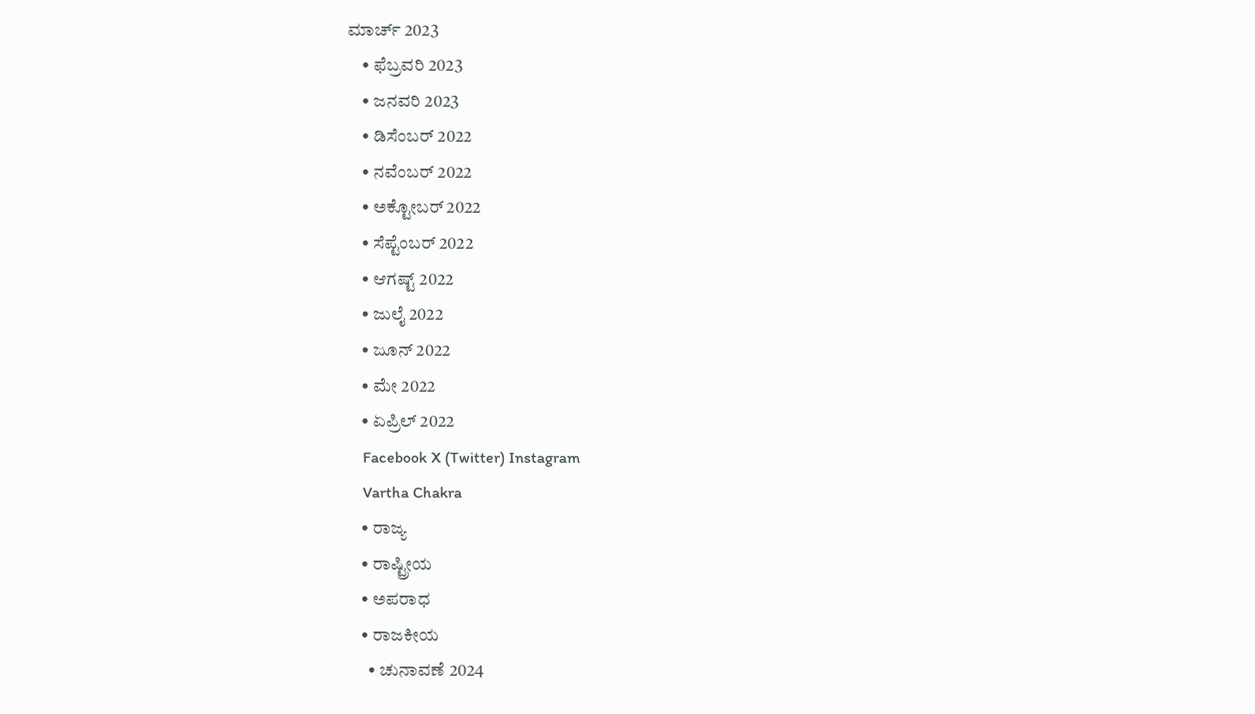ಮಾರ್ಚ್ 2023
    • ಫೆಬ್ರವರಿ 2023
    • ಜನವರಿ 2023
    • ಡಿಸೆಂಬರ್ 2022
    • ನವೆಂಬರ್ 2022
    • ಅಕ್ಟೋಬರ್ 2022
    • ಸೆಪ್ಟೆಂಬರ್ 2022
    • ಆಗಷ್ಟ್ 2022
    • ಜುಲೈ 2022
    • ಜೂನ್ 2022
    • ಮೇ 2022
    • ಏಪ್ರಿಲ್ 2022
    Facebook X (Twitter) Instagram
    Vartha Chakra
    • ರಾಜ್ಯ
    • ರಾಷ್ಟ್ರೀಯ
    • ಅಪರಾಧ
    • ರಾಜಕೀಯ
      • ಚುನಾವಣೆ 2024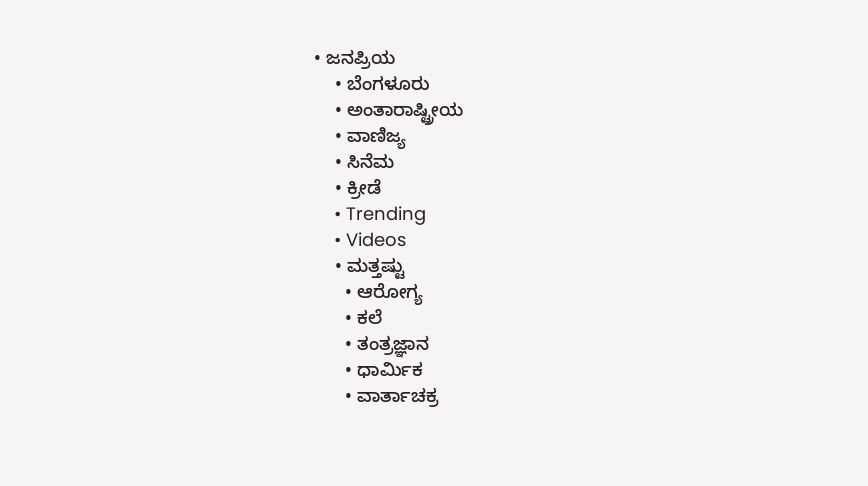• ಜನಪ್ರಿಯ
    • ಬೆಂಗಳೂರು
    • ಅಂತಾರಾಷ್ಟ್ರೀಯ
    • ವಾಣಿಜ್ಯ
    • ಸಿನೆಮ
    • ಕ್ರೀಡೆ
    • Trending
    • Videos
    • ಮತ್ತಷ್ಟು
      • ಆರೋಗ್ಯ
      • ಕಲೆ
      • ತಂತ್ರಜ್ಞಾನ
      • ಧಾರ್ಮಿಕ
      • ವಾರ್ತಾಚಕ್ರ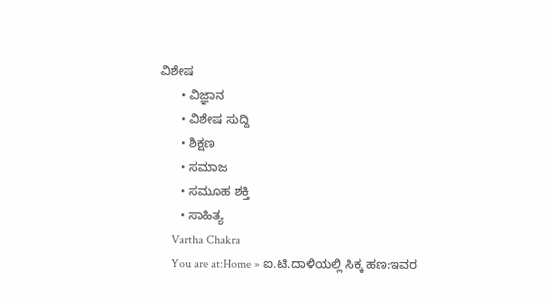ವಿಶೇಷ
      • ವಿಜ್ಞಾನ
      • ವಿಶೇಷ ಸುದ್ದಿ
      • ಶಿಕ್ಷಣ
      • ಸಮಾಜ
      • ಸಮೂಹ ಶಕ್ತಿ
      • ಸಾಹಿತ್ಯ
    Vartha Chakra
    You are at:Home » ಐ.ಟಿ.ದಾಳಿಯಲ್ಲಿ ಸಿಕ್ಕ ಹಣ:ಇವರ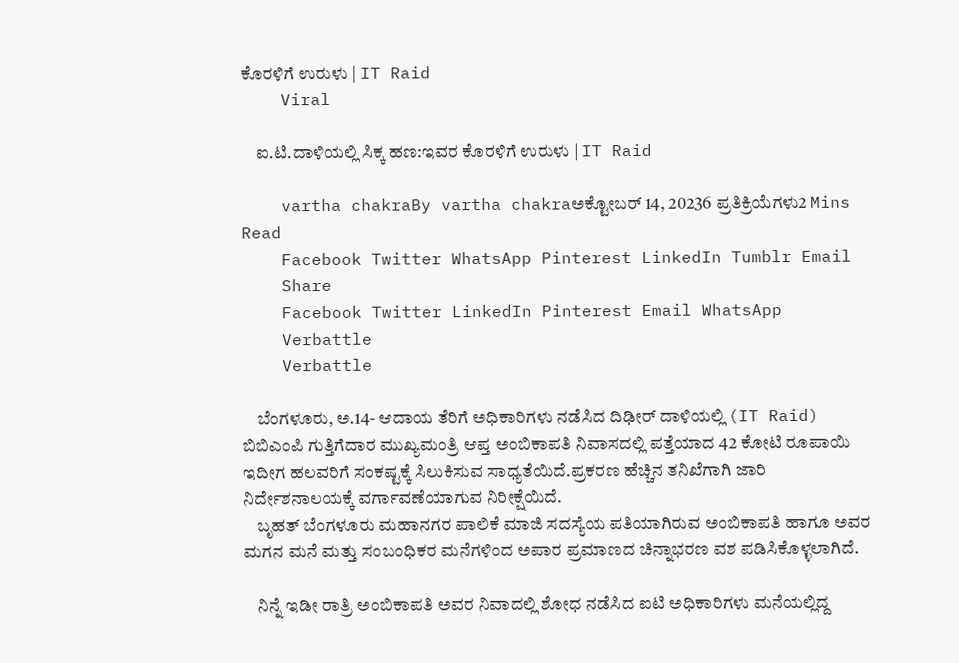ಕೊರಳಿಗೆ ಉರುಳು | IT Raid
    Viral

    ಐ.ಟಿ.ದಾಳಿಯಲ್ಲಿ ಸಿಕ್ಕ ಹಣ:ಇವರ ಕೊರಳಿಗೆ ಉರುಳು | IT Raid

    vartha chakraBy vartha chakraಅಕ್ಟೋಬರ್ 14, 20236 ಪ್ರತಿಕ್ರಿಯೆಗಳು2 Mins Read
    Facebook Twitter WhatsApp Pinterest LinkedIn Tumblr Email
    Share
    Facebook Twitter LinkedIn Pinterest Email WhatsApp
    Verbattle
    Verbattle

    ಬೆಂಗಳೂರು, ಅ.14- ಆದಾಯ ತೆರಿಗೆ ಅಧಿಕಾರಿಗಳು ನಡೆಸಿದ ದಿಢೀರ್ ದಾಳಿಯಲ್ಲಿ‌ (IT Raid) ಬಿಬಿಎಂಪಿ ಗುತ್ತಿಗೆದಾರ ಮುಖ್ಯಮಂತ್ರಿ ಆಪ್ತ ಅಂಬಿಕಾಪತಿ ನಿವಾಸದಲ್ಲಿ ಪತ್ತೆಯಾದ 42 ಕೋಟಿ ರೂಪಾಯಿ ಇದೀಗ ಹಲವರಿಗೆ ಸಂಕಷ್ಟಕ್ಕೆ ಸಿಲುಕಿಸುವ ಸಾಧ್ಯತೆಯಿದೆ.ಪ್ರಕರಣ ಹೆಚ್ಚಿನ ತನಿಖೆಗಾಗಿ ಜಾರಿ ನಿರ್ದೇಶನಾಲಯಕ್ಕೆ ವರ್ಗಾವಣೆಯಾಗುವ ನಿರೀಕ್ಷೆಯಿದೆ.
    ಬೃಹತ್ ಬೆಂಗಳೂರು ಮಹಾನಗರ ಪಾಲಿಕೆ ಮಾಜಿ ಸದಸ್ಯೆಯ ಪತಿಯಾಗಿರುವ ಅಂಬಿಕಾಪತಿ ಹಾಗೂ ಅವರ ಮಗನ ಮನೆ ಮತ್ತು ಸಂಬಂಧಿಕರ ಮನೆಗಳಿಂದ ಅಪಾರ ಪ್ರಮಾಣದ ಚಿನ್ನಾಭರಣ ವಶ ಪಡಿಸಿಕೊಳ್ಳಲಾಗಿದೆ.

    ನಿನ್ನೆ ಇಡೀ ರಾತ್ರಿ ಅಂಬಿಕಾಪತಿ ಅವರ ನಿವಾದಲ್ಲಿ ಶೋಧ ನಡೆಸಿದ ಐಟಿ ಅಧಿಕಾರಿಗಳು ಮನೆಯಲ್ಲಿದ್ದ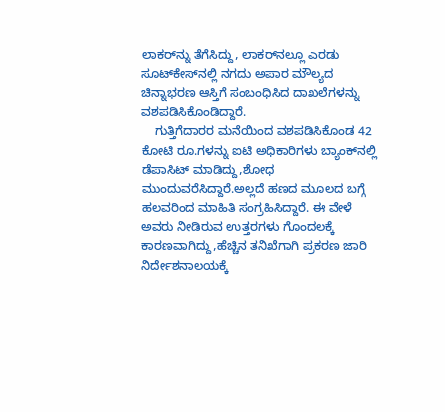ಲಾಕರ್‌ನ್ನು ತೆಗೆಸಿದ್ದು, ಲಾಕರ್‌ನಲ್ಲೂ ಎರಡು ಸೂಟ್‌ಕೇಸ್‌ನಲ್ಲಿ ನಗದು ಅಪಾರ ಮೌಲ್ಯದ ಚಿನ್ನಾಭರಣ ಆಸ್ತಿಗೆ ಸಂಬಂಧಿಸಿದ ದಾಖಲೆಗಳನ್ನು ವಶಪಡಿಸಿಕೊಂಡಿದ್ದಾರೆ.
    ಗುತ್ತಿಗೆದಾರರ ಮನೆಯಿಂದ ವಶಪಡಿಸಿಕೊಂಡ 42 ಕೋಟಿ ರೂ.ಗಳನ್ನು ಐಟಿ ಅಧಿಕಾರಿಗಳು ಬ್ಯಾಂಕ್‌ನಲ್ಲಿ ಡೆಪಾಸಿಟ್ ಮಾಡಿದ್ದು,ಶೋಧ ಮುಂದುವರೆಸಿದ್ದಾರೆ.ಅಲ್ಲದೆ ಹಣದ ಮೂಲದ ಬಗ್ಗೆ ಹಲವರಿಂದ ಮಾಹಿತಿ ಸಂಗ್ರಹಿಸಿದ್ದಾರೆ. ಈ ವೇಳೆ ಅವರು ನೀಡಿರುವ ಉತ್ತರಗಳು ಗೊಂದಲಕ್ಕೆ ಕಾರಣವಾಗಿದ್ದು,ಹೆಚ್ಚಿನ ತನಿಖೆಗಾಗಿ ಪ್ರಕರಣ ಜಾರಿ ನಿರ್ದೇಶನಾಲಯಕ್ಕೆ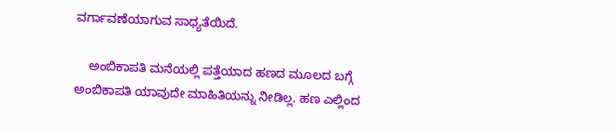ವರ್ಗಾವಣೆಯಾಗುವ ಸಾಧ್ಯತೆಯಿದೆ.

    ಅಂಬಿಕಾಪತಿ ಮನೆಯಲ್ಲಿ ಪತ್ತೆಯಾದ ಹಣದ ಮೂಲದ ಬಗ್ಗೆ ಅಂಬಿಕಾಪತಿ ಯಾವುದೇ ಮಾಹಿತಿಯನ್ನು ನೀಡಿಲ್ಲ. ಹಣ ಎಲ್ಲಿಂದ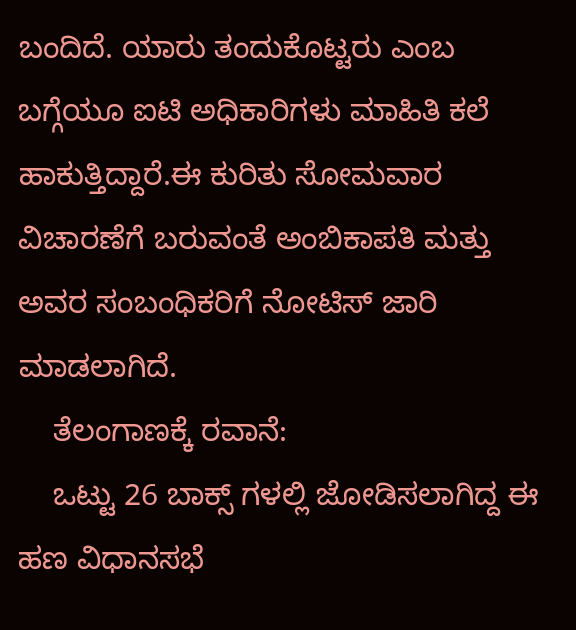ಬಂದಿದೆ. ಯಾರು ತಂದುಕೊಟ್ಟರು ಎಂಬ ಬಗ್ಗೆಯೂ ಐಟಿ ಅಧಿಕಾರಿಗಳು ಮಾಹಿತಿ ಕಲೆ ಹಾಕುತ್ತಿದ್ದಾರೆ.ಈ ಕುರಿತು ಸೋಮವಾರ ವಿಚಾರಣೆಗೆ ಬರುವಂತೆ ಅಂಬಿಕಾಪತಿ ಮತ್ತು ಅವರ ಸಂಬಂಧಿಕರಿಗೆ ನೋಟಿಸ್ ಜಾರಿ ಮಾಡಲಾಗಿದೆ.
    ತೆಲಂಗಾಣಕ್ಕೆ ರವಾನೆ:
    ಒಟ್ಟು 26 ಬಾಕ್ಸ್ ಗಳಲ್ಲಿ ಜೋಡಿಸಲಾಗಿದ್ದ ಈ ಹಣ ವಿಧಾನಸಭೆ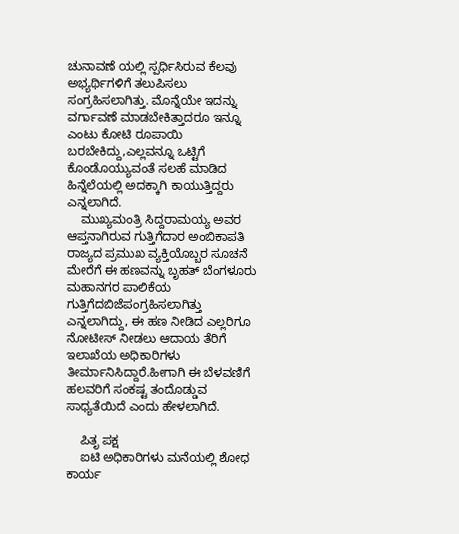ಚುನಾವಣೆ ಯಲ್ಲಿ ಸ್ಪರ್ಧಿಸಿರುವ ಕೆಲವು ಅಭ್ಯರ್ಥಿಗಳಿಗೆ ತಲುಪಿಸಲು ಸಂಗ್ರಹಿಸಲಾಗಿತ್ತು. ಮೊನ್ನೆಯೇ ಇದನ್ನು ವರ್ಗಾವಣೆ ಮಾಡಬೇಕಿತ್ತಾದರೂ ಇನ್ನೂ ಎಂಟು ಕೋಟಿ ರೂಪಾಯಿ ಬರಬೇಕಿದ್ದು,ಎಲ್ಲವನ್ನೂ ಒಟ್ಟಿಗೆ ಕೊಂಡೊಯ್ಯುವಂತೆ ಸಲಹೆ ಮಾಡಿದ ಹಿನ್ನೆಲೆಯಲ್ಲಿ ಅದಕ್ಕಾಗಿ ಕಾಯುತ್ತಿದ್ದರು ಎನ್ನಲಾಗಿದೆ.
    ಮುಖ್ಯಮಂತ್ರಿ ಸಿದ್ದರಾಮಯ್ಯ ಅವರ ಆಪ್ತನಾಗಿರುವ ಗುತ್ತಿಗೆದಾರ ಅಂಬಿಕಾಪತಿ ರಾಜ್ಯದ ಪ್ರಮುಖ ವ್ಯಕ್ತಿಯೊಬ್ಬರ ಸೂಚನೆ ಮೇರೆಗೆ ಈ ಹಣವನ್ನು ಬೃಹತ್ ಬೆಂಗಳೂರು ಮಹಾನಗರ ಪಾಲಿಕೆಯ ಗುತ್ತಿಗೆದಬಿಜೆಪಂಗ್ರಹಿಸಲಾಗಿತ್ತು ಎನ್ನಲಾಗಿದ್ದು, ಈ ಹಣ ನೀಡಿದ ಎಲ್ಲರಿಗೂ ನೋಟೀಸ್ ನೀಡಲು ಆದಾಯ ತೆರಿಗೆ ಇಲಾಖೆಯ ಅಧಿಕಾರಿಗಳು ತೀರ್ಮಾನಿಸಿದ್ದಾರೆ.ಹೀಗಾಗಿ ಈ ಬೆಳವಣಿಗೆ ಹಲವರಿಗೆ ಸಂಕಷ್ಟ ತಂದೊಡ್ಡುವ ಸಾಧ್ಯತೆಯಿದೆ ಎಂದು ಹೇಳಲಾಗಿದೆ.

    ಪಿತೃ ಪಕ್ಷ
    ಐಟಿ ಅಧಿಕಾರಿಗಳು ಮನೆಯಲ್ಲಿ ಶೋಧ ಕಾರ್ಯ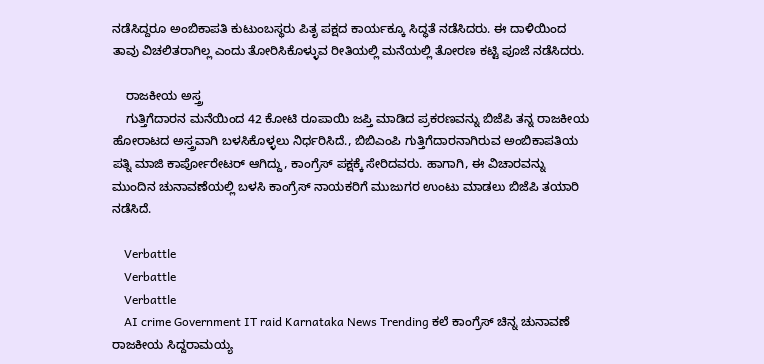ನಡೆಸಿದ್ದರೂ ಅಂಬಿಕಾಪತಿ ಕುಟುಂಬಸ್ಥರು ಪಿತೃ ಪಕ್ಷದ ಕಾರ್ಯಕ್ಕೂ ಸಿದ್ಧತೆ ನಡೆಸಿದರು. ಈ ದಾಳಿಯಿಂದ ತಾವು ವಿಚಲಿತರಾಗಿಲ್ಲ ಎಂದು ತೋರಿಸಿಕೊಳ್ಳುವ ರೀತಿಯಲ್ಲಿ ಮನೆಯಲ್ಲಿ ತೋರಣ ಕಟ್ಟಿ ಪೂಜೆ ನಡೆಸಿದರು.

    ರಾಜಕೀಯ ಅಸ್ತ್ರ
    ಗುತ್ತಿಗೆದಾರನ ಮನೆಯಿಂದ 42 ಕೋಟಿ ರೂಪಾಯಿ ಜಪ್ತಿ ಮಾಡಿದ ಪ್ರಕರಣವನ್ನು ಬಿಜೆಪಿ ತನ್ನ ರಾಜಕೀಯ ಹೋರಾಟದ ಅಸ್ತ್ರವಾಗಿ ಬಳಸಿಕೊಳ್ಳಲು ನಿರ್ಧರಿಸಿದೆ., ಬಿಬಿಎಂಪಿ ಗುತ್ತಿಗೆದಾರನಾಗಿರುವ ಅಂಬಿಕಾಪತಿಯ ಪತ್ನಿ ಮಾಜಿ ಕಾರ್ಪೋರೇಟರ್ ಆಗಿದ್ದು, ಕಾಂಗ್ರೆಸ್ ಪಕ್ಷಕ್ಕೆ ಸೇರಿದವರು. ಹಾಗಾಗಿ, ಈ ವಿಚಾರವನ್ನು ಮುಂದಿನ ಚುನಾವಣೆಯಲ್ಲಿ ಬಳಸಿ ಕಾಂಗ್ರೆಸ್ ನಾಯಕರಿಗೆ ಮುಜುಗರ ಉಂಟು ಮಾಡಲು ಬಿಜೆಪಿ ತಯಾರಿ ನಡೆಸಿದೆ.

    Verbattle
    Verbattle
    Verbattle
    AI crime Government IT raid Karnataka News Trending ಕಲೆ ಕಾಂಗ್ರೆಸ್ ಚಿನ್ನ ಚುನಾವಣೆ ರಾಜಕೀಯ ಸಿದ್ದರಾಮಯ್ಯ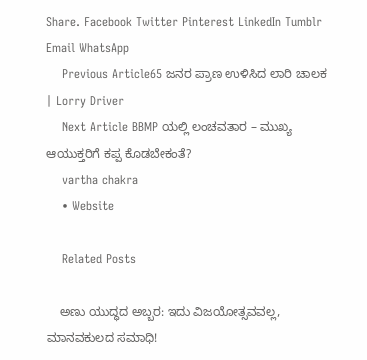Share. Facebook Twitter Pinterest LinkedIn Tumblr Email WhatsApp
    Previous Article65 ಜನರ ಪ್ರಾಣ ಉಳಿಸಿದ ಲಾರಿ ಚಾಲಕ | Lorry Driver
    Next Article BBMP ಯಲ್ಲಿ ಲಂಚವತಾರ – ಮುಖ್ಯ ಆಯುಕ್ತರಿಗೆ ಕಪ್ಪ ಕೊಡಬೇಕಂತೆ?
    vartha chakra
    • Website

    Related Posts

    ಅಣು ಯುದ್ಧದ ಅಬ್ಬರ: ಇದು ವಿಜಯೋತ್ಸವವಲ್ಲ, ಮಾನವಕುಲದ ಸಮಾಧಿ!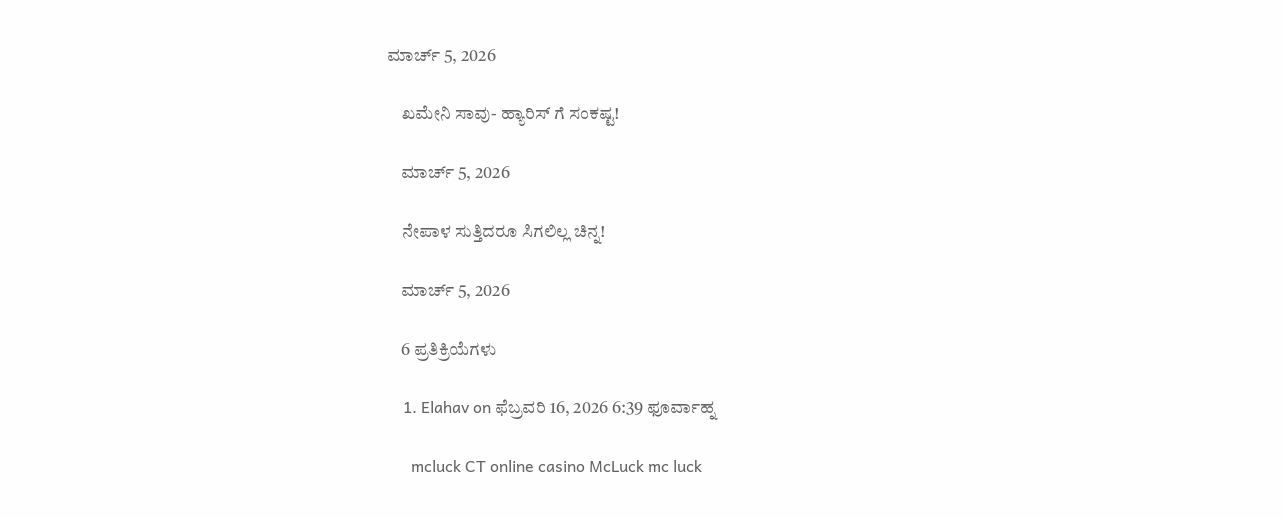ಮಾರ್ಚ್ 5, 2026

    ಖಮೇನಿ ಸಾವು- ಹ್ಯಾರಿಸ್ ಗೆ ಸಂಕಷ್ಟ!

    ಮಾರ್ಚ್ 5, 2026

    ನೇಪಾಳ ಸುತ್ತಿದರೂ ಸಿಗಲಿಲ್ಲ ಚಿನ್ನ!

    ಮಾರ್ಚ್ 5, 2026

    6 ಪ್ರತಿಕ್ರಿಯೆಗಳು

    1. Elahav on ಫೆಬ್ರವರಿ 16, 2026 6:39 ಫೂರ್ವಾಹ್ನ

      mcluck CT online casino McLuck mc luck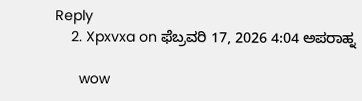Reply
    2. Xpxvxa on ಫೆಬ್ರವರಿ 17, 2026 4:04 ಅಪರಾಹ್ನ

      wow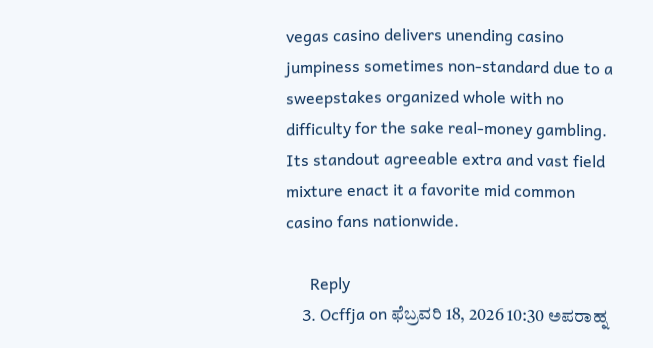vegas casino delivers unending casino jumpiness sometimes non-standard due to a sweepstakes organized whole with no difficulty for the sake real-money gambling. Its standout agreeable extra and vast field mixture enact it a favorite mid common casino fans nationwide.

      Reply
    3. Ocffja on ಫೆಬ್ರವರಿ 18, 2026 10:30 ಅಪರಾಹ್ನ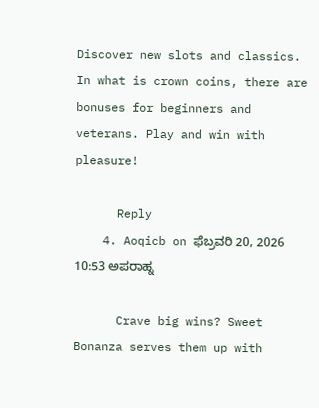Discover new slots and classics. In what is crown coins, there are bonuses for beginners and veterans. Play and win with pleasure!

      Reply
    4. Aoqicb on ಫೆಬ್ರವರಿ 20, 2026 10:53 ಅಪರಾಹ್ನ

      Crave big wins? Sweet Bonanza serves them up with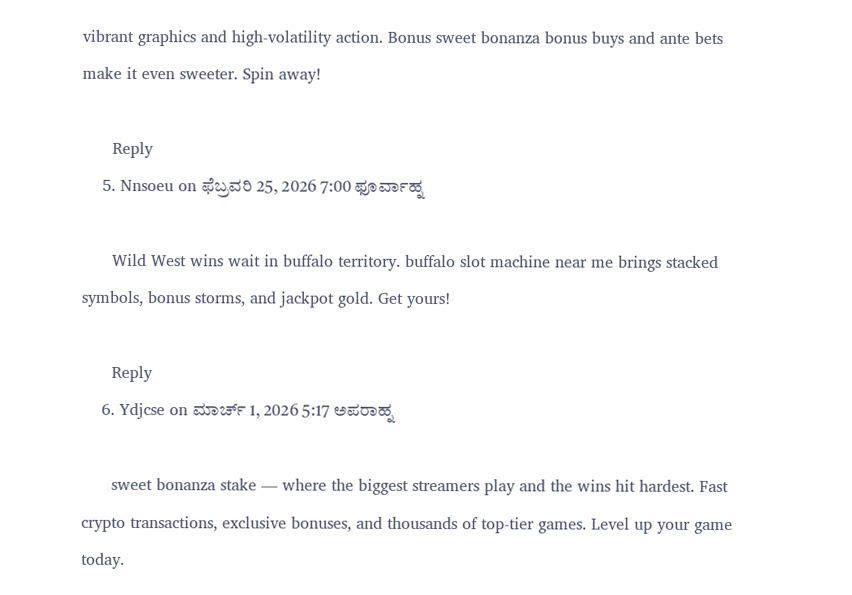vibrant graphics and high-volatility action. Bonus sweet bonanza bonus buys and ante bets make it even sweeter. Spin away!

      Reply
    5. Nnsoeu on ಫೆಬ್ರವರಿ 25, 2026 7:00 ಫೂರ್ವಾಹ್ನ

      Wild West wins wait in buffalo territory. buffalo slot machine near me brings stacked symbols, bonus storms, and jackpot gold. Get yours!

      Reply
    6. Ydjcse on ಮಾರ್ಚ್ 1, 2026 5:17 ಅಪರಾಹ್ನ

      sweet bonanza stake — where the biggest streamers play and the wins hit hardest. Fast crypto transactions, exclusive bonuses, and thousands of top-tier games. Level up your game today.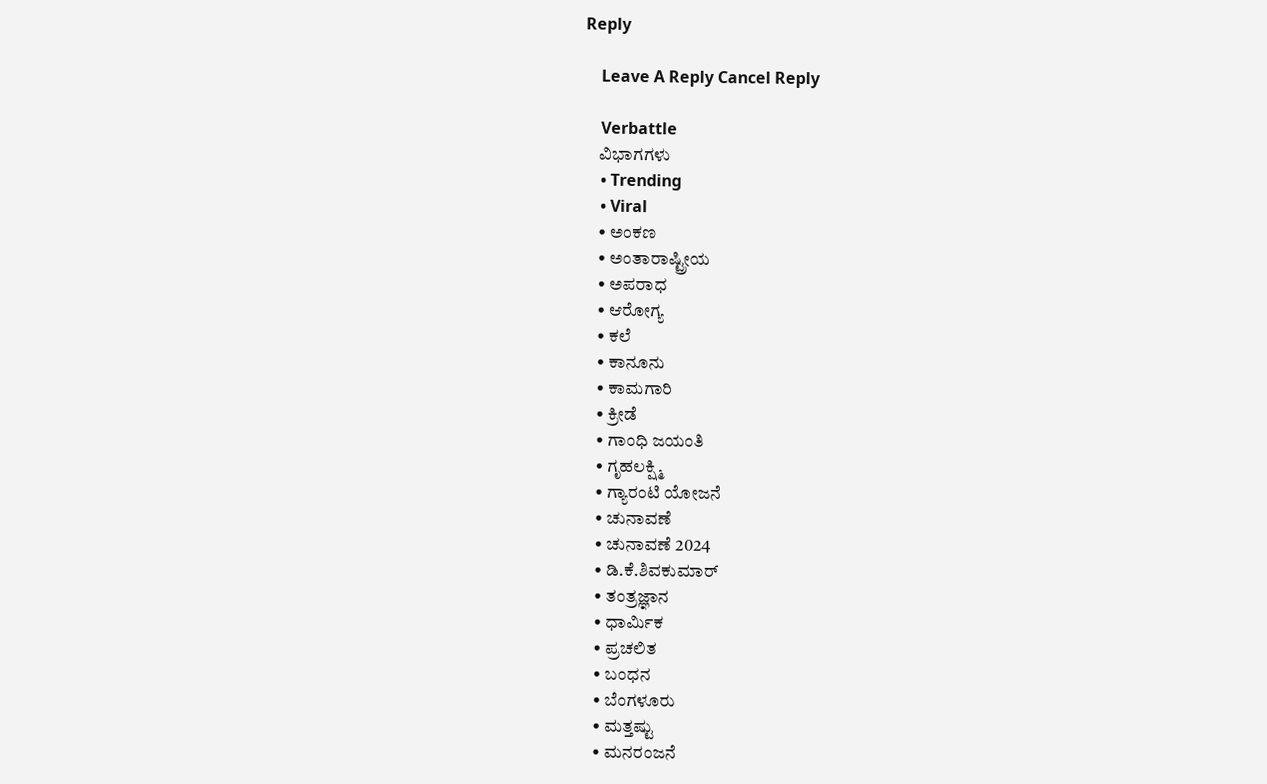Reply

    Leave A Reply Cancel Reply

    Verbattle
    ವಿಭಾಗಗಳು
    • Trending
    • Viral
    • ಅಂಕಣ
    • ಅಂತಾರಾಷ್ಟ್ರೀಯ
    • ಅಪರಾಧ
    • ಆರೋಗ್ಯ
    • ಕಲೆ
    • ಕಾನೂನು
    • ಕಾಮಗಾರಿ
    • ಕ್ರೀಡೆ
    • ಗಾಂಧಿ ಜಯಂತಿ
    • ಗೃಹಲಕ್ಷ್ಮಿ
    • ಗ್ಯಾರಂಟಿ ಯೋಜನೆ
    • ಚುನಾವಣೆ
    • ಚುನಾವಣೆ 2024
    • ಡಿ.ಕೆ.ಶಿವಕುಮಾರ್
    • ತಂತ್ರಜ್ಞಾನ
    • ಧಾರ್ಮಿಕ
    • ಪ್ರಚಲಿತ
    • ಬಂಧನ
    • ಬೆಂಗಳೂರು
    • ಮತ್ತಷ್ಟು
    • ಮನರಂಜನೆ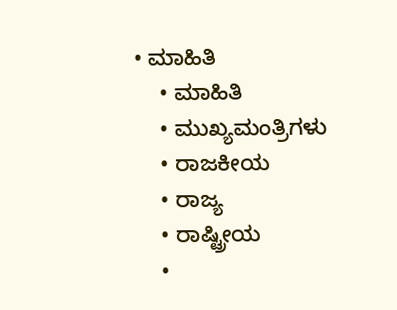• ಮಾಹಿತಿ
    • ಮಾಹಿತಿ
    • ಮುಖ್ಯಮಂತ್ರಿಗಳು
    • ರಾಜಕೀಯ
    • ರಾಜ್ಯ
    • ರಾಷ್ಟ್ರೀಯ
    •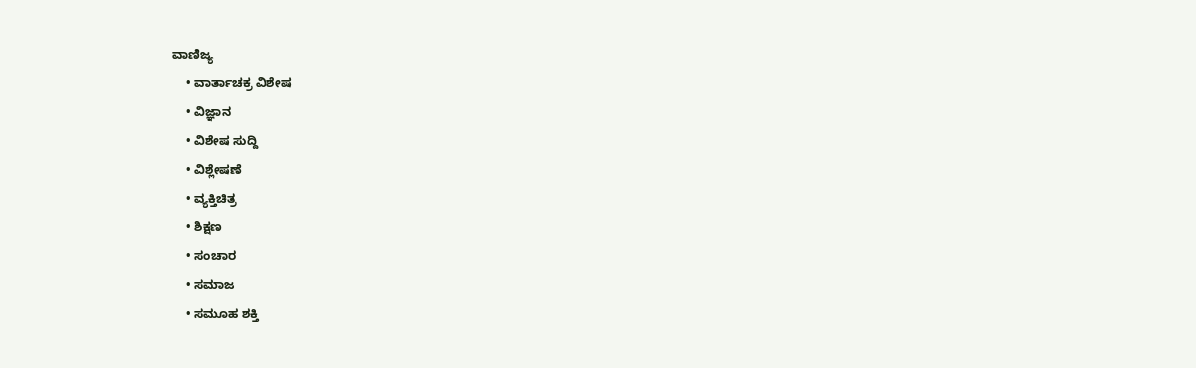ವಾಣಿಜ್ಯ
    • ವಾರ್ತಾಚಕ್ರ ವಿಶೇಷ
    • ವಿಜ್ಞಾನ
    • ವಿಶೇಷ ಸುದ್ದಿ
    • ವಿಶ್ಲೇಷಣೆ
    • ವ್ಯಕ್ತಿಚಿತ್ರ
    • ಶಿಕ್ಷಣ
    • ಸಂಚಾರ
    • ಸಮಾಜ
    • ಸಮೂಹ ಶಕ್ತಿ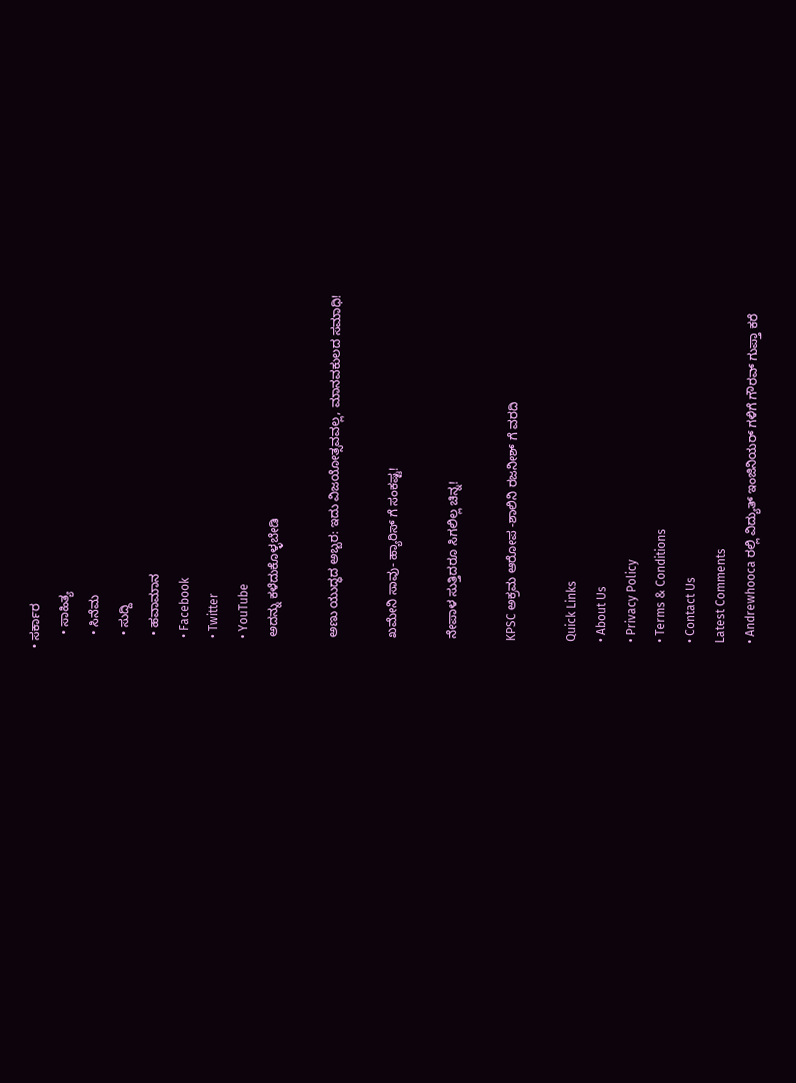• ಸರ್ಕಾರ
    • ಸಾಹಿತ್ಯ
    • ಸಿನೆಮ
    • ಸುದ್ದಿ
    • ಹವಾಮಾನ
    • Facebook
    • Twitter
    • YouTube
    ಅದನ್ನು ಕಳೆದುಕೊಳ್ಳಬೇಡಿ

    ಅಣು ಯುದ್ಧದ ಅಬ್ಬರ: ಇದು ವಿಜಯೋತ್ಸವವಲ್ಲ, ಮಾನವಕುಲದ ಸಮಾಧಿ!

    ಖಮೇನಿ ಸಾವು- ಹ್ಯಾರಿಸ್ ಗೆ ಸಂಕಷ್ಟ!

    ನೇಪಾಳ ಸುತ್ತಿದರೂ ಸಿಗಲಿಲ್ಲ ಚಿನ್ನ!

    KPSC ಅಕ್ರಮ ಆರೋಪ -ಶಾಲಿನಿ ರಜನೀಶ್ ಗೆ ವರದಿ

    Quick Links
    • About Us
    • Privacy Policy
    • Terms & Conditions
    • Contact Us
    Latest Comments
    • Andrewhooca ರಲ್ಲಿ ವಿದ್ಯುತ್ ಇಂಜಿನಿಯರ್ ಗಳಿಗೆ ಗೌರವ್ ಗುಪ್ತಾ ಕರೆ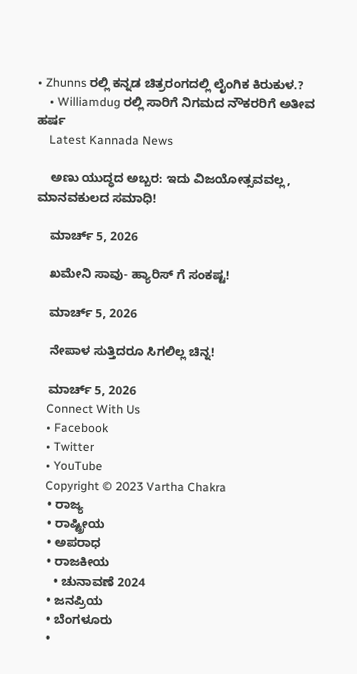• Zhunns ರಲ್ಲಿ ಕನ್ನಡ ಚಿತ್ರರಂಗದಲ್ಲಿ ಲೈಂಗಿಕ ಕಿರುಕುಳ.?
    • Williamdug ರಲ್ಲಿ ಸಾರಿಗೆ ನಿಗಮದ ನೌಕರರಿಗೆ ಅತೀವ ಹರ್ಷ
    Latest Kannada News

    ಅಣು ಯುದ್ಧದ ಅಬ್ಬರ: ಇದು ವಿಜಯೋತ್ಸವವಲ್ಲ, ಮಾನವಕುಲದ ಸಮಾಧಿ!

    ಮಾರ್ಚ್ 5, 2026

    ಖಮೇನಿ ಸಾವು- ಹ್ಯಾರಿಸ್ ಗೆ ಸಂಕಷ್ಟ!

    ಮಾರ್ಚ್ 5, 2026

    ನೇಪಾಳ ಸುತ್ತಿದರೂ ಸಿಗಲಿಲ್ಲ ಚಿನ್ನ!

    ಮಾರ್ಚ್ 5, 2026
    Connect With Us
    • Facebook
    • Twitter
    • YouTube
    Copyright © 2023 Vartha Chakra
    • ರಾಜ್ಯ
    • ರಾಷ್ಟ್ರೀಯ
    • ಅಪರಾಧ
    • ರಾಜಕೀಯ
      • ಚುನಾವಣೆ 2024
    • ಜನಪ್ರಿಯ
    • ಬೆಂಗಳೂರು
    •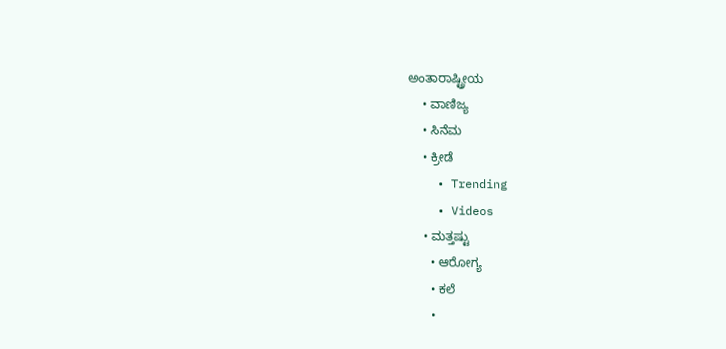ಅಂತಾರಾಷ್ಟ್ರೀಯ
    • ವಾಣಿಜ್ಯ
    • ಸಿನೆಮ
    • ಕ್ರೀಡೆ
    • Trending
    • Videos
    • ಮತ್ತಷ್ಟು
      • ಆರೋಗ್ಯ
      • ಕಲೆ
      •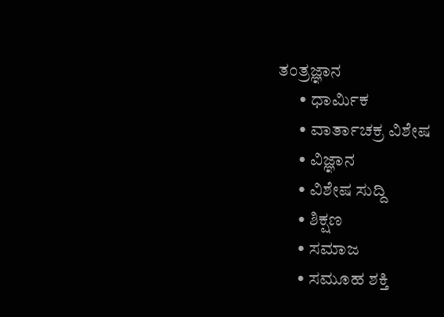ತಂತ್ರಜ್ಞಾನ
      • ಧಾರ್ಮಿಕ
      • ವಾರ್ತಾಚಕ್ರ ವಿಶೇಷ
      • ವಿಜ್ಞಾನ
      • ವಿಶೇಷ ಸುದ್ದಿ
      • ಶಿಕ್ಷಣ
      • ಸಮಾಜ
      • ಸಮೂಹ ಶಕ್ತಿ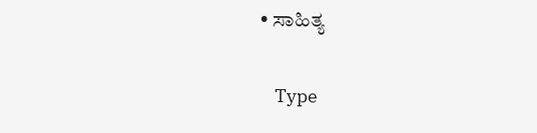• ಸಾಹಿತ್ಯ

    Type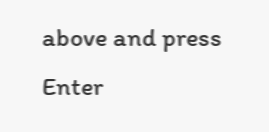above and press Enter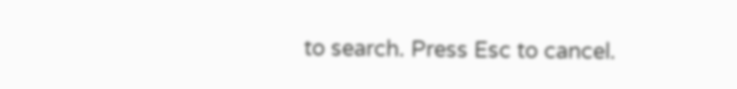to search. Press Esc to cancel.